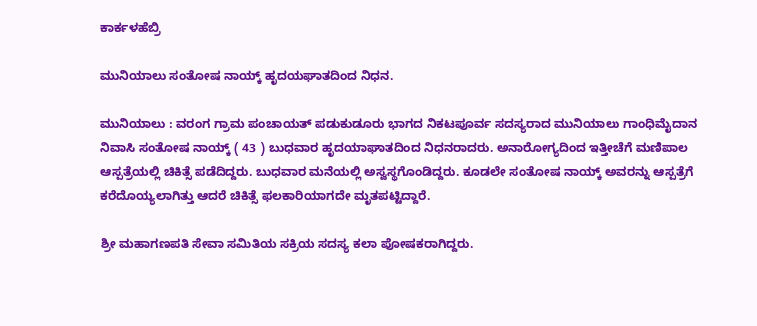ಕಾರ್ಕಳಹೆಬ್ರಿ

ಮುನಿಯಾಲು ಸಂತೋಷ ನಾಯ್ಕ್ ಹೃದಯಘಾತದಿಂದ ನಿಧನ.

ಮುನಿಯಾಲು : ವರಂಗ ಗ್ರಾಮ ಪಂಚಾಯತ್ ಪಡುಕುಡೂರು ಭಾಗದ ನಿಕಟಪೂರ್ವ ಸದಸ್ಯರಾದ ಮುನಿಯಾಲು ಗಾಂಧಿಮೈದಾನ ನಿವಾಸಿ ಸಂತೋಷ ನಾಯ್ಕ್ ( 43 ) ಬುಧವಾರ ಹೃದಯಾಘಾತದಿಂದ ನಿಧನರಾದರು. ಅನಾರೋಗ್ಯದಿಂದ ಇತ್ತೀಚೆಗೆ ಮಣಿಪಾಲ ಆಸ್ಪತ್ರೆಯಲ್ಲಿ ಚಿಕಿತ್ಸೆ ಪಡೆದಿದ್ದರು. ಬುಧವಾರ ಮನೆಯಲ್ಲಿ ಅಸ್ವಸ್ಥಗೊಂಡಿದ್ದರು. ಕೂಡಲೇ ಸಂತೋಷ ನಾಯ್ಕ್ ಅವರನ್ನು ಆಸ್ಪತ್ರೆಗೆ ಕರೆದೊಯ್ಯಲಾಗಿತ್ತು ಆದರೆ ಚಿಕಿತ್ಸೆ ಫಲಕಾರಿಯಾಗದೇ ಮೃತಪಟ್ಟಿದ್ದಾರೆ.

ಶ್ರೀ ಮಹಾಗಣಪತಿ ಸೇವಾ ಸಮಿತಿಯ ಸಕ್ರಿಯ ಸದಸ್ಯ ಕಲಾ ಪೋಷಕರಾಗಿದ್ದರು.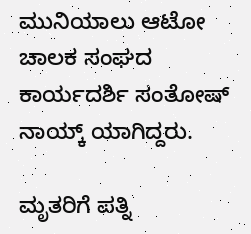ಮುನಿಯಾಲು ಆಟೋ ಚಾಲಕ ಸಂಘದ ಕಾರ್ಯದರ್ಶಿ ಸಂತೋಷ್ ನಾಯ್ಕ್ ಯಾಗಿದ್ದರು.

ಮೃತರಿಗೆ ಪತ್ನಿ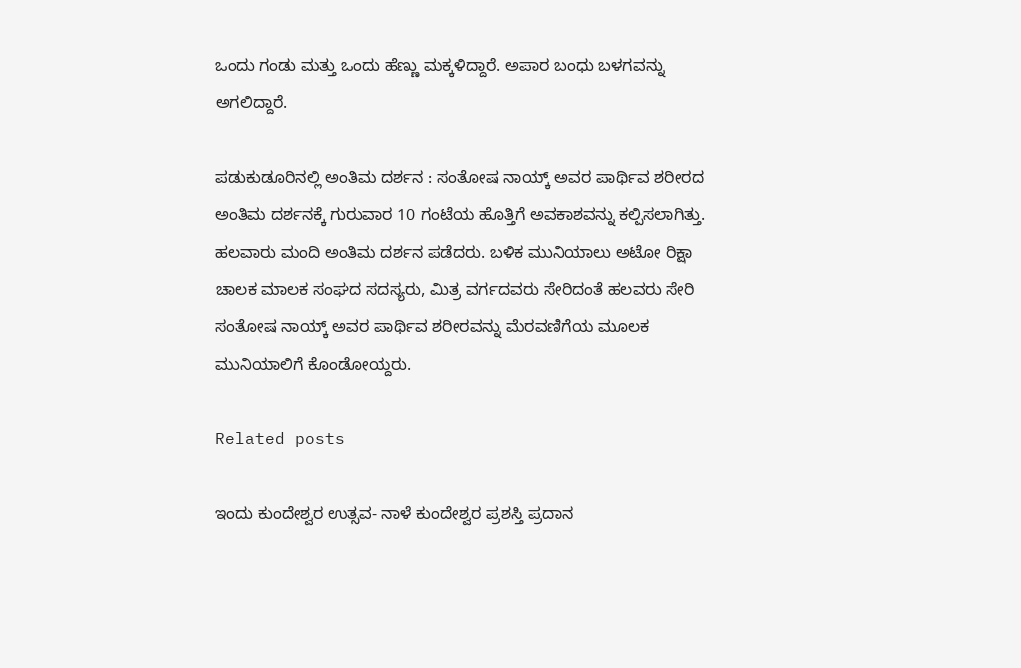ಒಂದು ಗಂಡು ಮತ್ತು ಒಂದು ಹೆಣ್ಣು ಮಕ್ಕಳಿದ್ದಾರೆ. ಅಪಾರ ಬಂಧು ಬಳಗವನ್ನು ಅಗಲಿದ್ದಾರೆ.

ಪಡುಕುಡೂರಿನಲ್ಲಿ ಅಂತಿಮ ದರ್ಶನ : ಸಂತೋಷ ನಾಯ್ಕ್ ಅವರ ಪಾರ್ಥಿವ ಶರೀರದ ಅಂತಿಮ ದರ್ಶನಕ್ಕೆ ಗುರುವಾರ 10 ಗಂಟೆಯ ಹೊತ್ತಿಗೆ ಅವಕಾಶವನ್ನು ಕಲ್ಪಿಸಲಾಗಿತ್ತು. ಹಲವಾರು ಮಂದಿ ಅಂತಿಮ ದರ್ಶನ ಪಡೆದರು. ಬಳಿಕ ಮುನಿಯಾಲು ಅಟೋ ರಿಕ್ಷಾ ಚಾಲಕ ಮಾಲಕ ಸಂಘದ ಸದಸ್ಯರು, ಮಿತ್ರ ವರ್ಗದವರು ಸೇರಿದಂತೆ ಹಲವರು ಸೇರಿ ಸಂತೋಷ ನಾಯ್ಕ್ ಅವರ ಪಾರ್ಥಿವ ಶರೀರವನ್ನು ಮೆರವಣಿಗೆಯ ಮೂಲಕ ಮುನಿಯಾಲಿಗೆ ಕೊಂಡೋಯ್ದರು.

Related posts

ಇಂದು ಕುಂದೇಶ್ವರ ಉತ್ಸವ- ನಾಳೆ ಕುಂದೇಶ್ವರ ಪ್ರಶಸ್ತಿ ಪ್ರದಾನ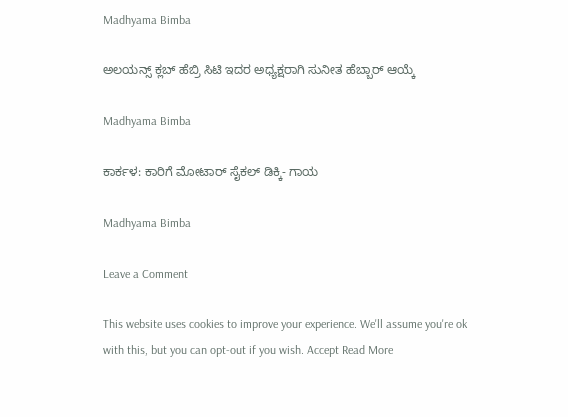Madhyama Bimba

ಅಲಯನ್ಸ್ ಕ್ಲಬ್ ಹೆಬ್ರಿ ಸಿಟಿ ಇದರ ಅಧ್ಯಕ್ಷರಾಗಿ ಸುನೀತ ಹೆಬ್ಬಾರ್ ಆಯ್ಕೆ

Madhyama Bimba

ಕಾರ್ಕಳ: ಕಾರಿಗೆ ಮೋಟಾರ್ ಸೈಕಲ್ ಡಿಕ್ಕಿ- ಗಾಯ

Madhyama Bimba

Leave a Comment

This website uses cookies to improve your experience. We'll assume you're ok with this, but you can opt-out if you wish. Accept Read More